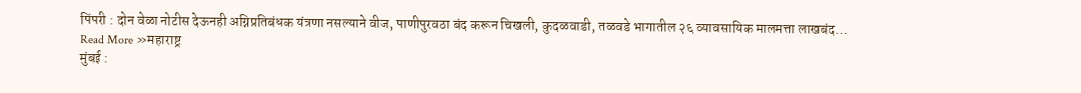पिंपरी : दोन वेळा नोटीस देऊनही अग्निप्रतिबंधक यंत्रणा नसल्याने वीज, पाणीपुरवठा बंद करून चिखली, कुदळवाडी, तळवडे भागातील २६ व्यावसायिक मालमत्ता लाखबंद…
Read More »महाराष्ट्र
मुंबई :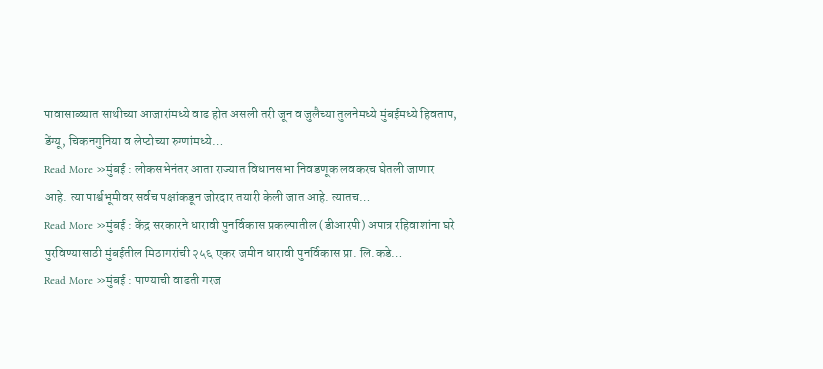पावासाळ्यात साथीच्या आजारांमध्ये वाढ होत असली तरी जून व जुलैच्या तुलनेमध्ये मुंबईमध्ये हिवताप, डेंग्यू, चिकनगुनिया व लेप्टोच्या रुग्णांमध्ये…
Read More »मुंबई : लोकसभेनंतर आता राज्यात विधानसभा निवडणूक लवकरच घेतली जाणार आहे. त्या पार्श्वभूमीवर सर्वच पक्षांकडून जोरदार तयारी केली जात आहे. त्यातच…
Read More »मुंबई : केंद्र सरकारने धारावी पुनर्विकास प्रकल्पातील (डीआरपी) अपात्र रहिवाशांना घरे पुरविण्यासाठी मुंबईतील मिठागरांची २५६ एकर जमीन धारावी पुनर्विकास प्रा. लि.कडे…
Read More »मुंबई : पाण्याची वाढती गरज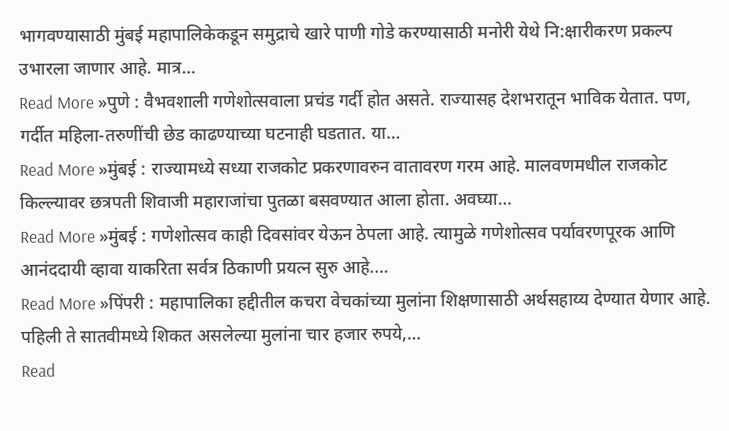भागवण्यासाठी मुंबई महापालिकेकडून समुद्राचे खारे पाणी गोडे करण्यासाठी मनोरी येथे नि:क्षारीकरण प्रकल्प उभारला जाणार आहे. मात्र…
Read More »पुणे : वैभवशाली गणेशोत्सवाला प्रचंड गर्दी होत असते. राज्यासह देशभरातून भाविक येतात. पण, गर्दीत महिला-तरुणींची छेड काढण्याच्या घटनाही घडतात. या…
Read More »मुंबई : राज्यामध्ये सध्या राजकोट प्रकरणावरुन वातावरण गरम आहे. मालवणमधील राजकोट किल्ल्यावर छत्रपती शिवाजी महाराजांचा पुतळा बसवण्यात आला होता. अवघ्या…
Read More »मुंबई : गणेशोत्सव काही दिवसांवर येऊन ठेपला आहे. त्यामुळे गणेशोत्सव पर्यावरणपूरक आणि आनंददायी व्हावा याकरिता सर्वत्र ठिकाणी प्रयत्न सुरु आहे.…
Read More »पिंपरी : महापालिका हद्दीतील कचरा वेचकांच्या मुलांना शिक्षणासाठी अर्थसहाय्य देण्यात येणार आहे. पहिली ते सातवीमध्ये शिकत असलेल्या मुलांना चार हजार रुपये,…
Read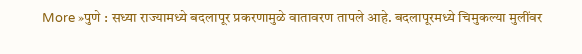More »पुणे : सध्या राज्यामध्ये बदलापूर प्रकरणामुळे वातावरण तापले आहे. बदलापूरमध्ये चिमुकल्या मुलींवर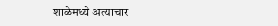शाळेमध्ये अत्याचार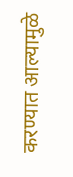करण्यात आल्यामुळे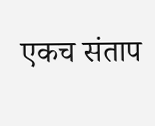एकच संताप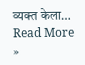व्यक्त केला…
Read More »